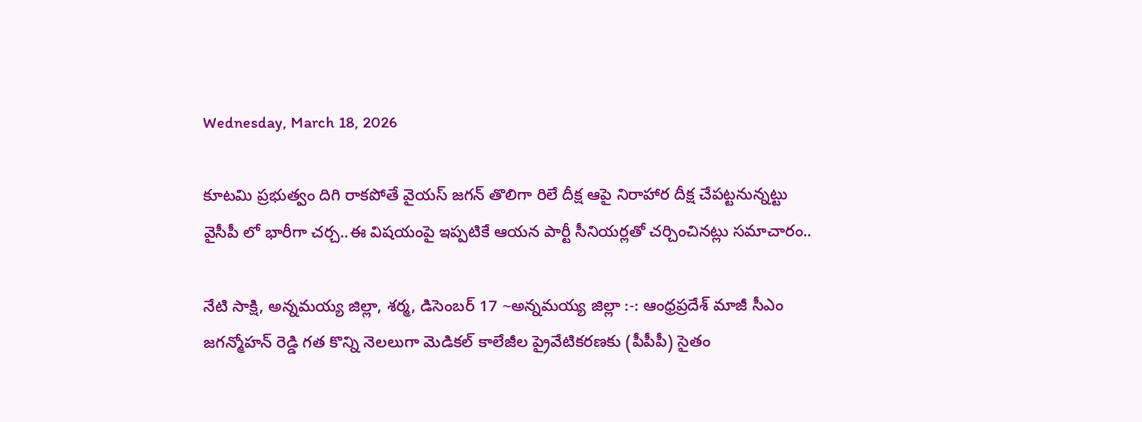Wednesday, March 18, 2026

కూటమి ప్రభుత్వం దిగి రాకపోతే వైయస్ జగన్ తొలిగా రిలే దీక్ష ఆపై నిరాహార దీక్ష చేపట్టనున్నట్టు వైసీపీ లో భారీగా చర్చ..ఈ విషయంపై ఇప్పటికే ఆయన పార్టీ సీనియర్లతో చర్చించినట్లు సమాచారం..

నేటి సాక్షి, అన్నమయ్య జిల్లా, శర్మ, డిసెంబర్ 17 ~అన్నమయ్య జిల్లా :-: ఆంధ్రప్రదేశ్ మాజీ సీఎం జగన్మోహన్ రెడ్డి గత కొన్ని నెలలుగా మెడికల్ కాలేజీల ప్రైవేటికరణకు (పీపీపీ) సైతం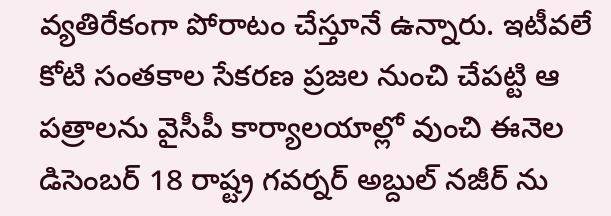వ్యతిరేకంగా పోరాటం చేస్తూనే ఉన్నారు. ఇటీవలే కోటి సంతకాల సేకరణ ప్రజల నుంచి చేపట్టి ఆ పత్రాలను వైసీపీ కార్యాలయాల్లో వుంచి ఈనెల డిసెంబర్ 18 రాష్ట్ర గవర్నర్ అబ్దుల్ నజీర్ ను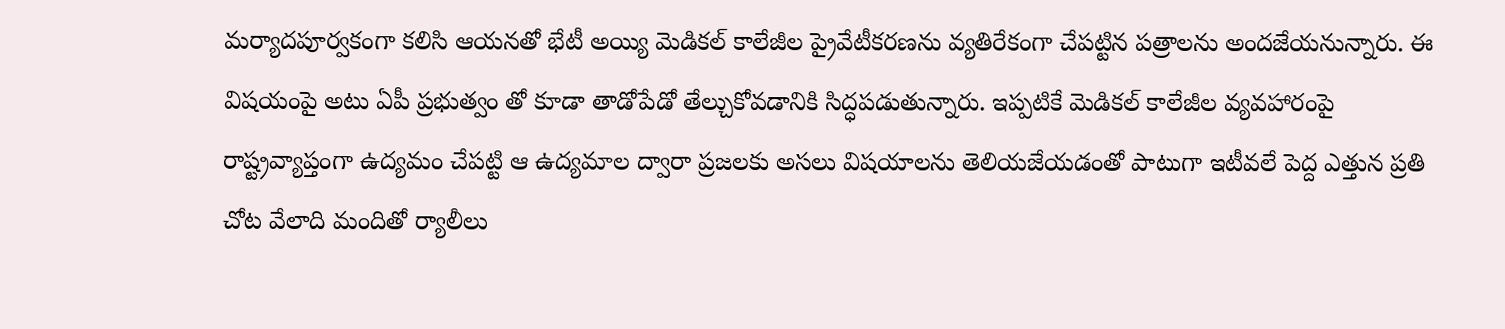మర్యాదపూర్వకంగా కలిసి ఆయనతో భేటీ అయ్యి మెడికల్ కాలేజీల ప్రైవేటీకరణను వ్యతిరేకంగా చేపట్టిన పత్రాలను అందజేయనున్నారు. ఈ విషయంపై అటు ఏపీ ప్రభుత్వం తో కూడా తాడోపేడో తేల్చుకోవడానికి సిద్ధపడుతున్నారు. ఇప్పటికే మెడికల్ కాలేజీల వ్యవహారంపై రాష్ట్రవ్యాప్తంగా ఉద్యమం చేపట్టి ఆ ఉద్యమాల ద్వారా ప్రజలకు అసలు విషయాలను తెలియజేయడంతో పాటుగా ఇటీవలే పెద్ద ఎత్తున ప్రతి చోట వేలాది మందితో ర్యాలీలు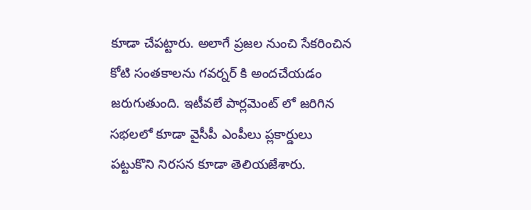కూడా చేపట్టారు. అలాగే ప్రజల నుంచి సేకరించిన కోటి సంతకాలను గవర్నర్ కి అందచేయడం జరుగుతుంది. ఇటీవలే పార్లమెంట్ లో జరిగిన సభలలో కూడా వైసీపీ ఎంపీలు ప్లకార్డులు పట్టుకొని నిరసన కూడా తెలియజేశారు.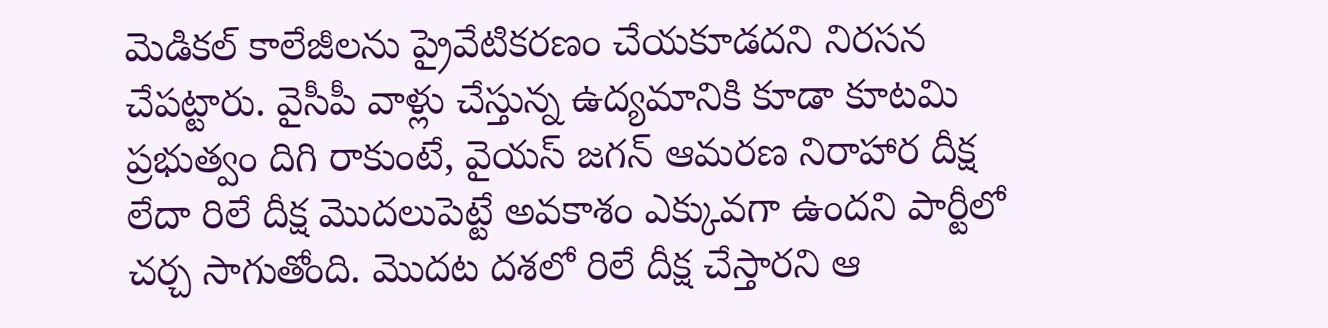మెడికల్ కాలేజీలను ప్రైవేటికరణం చేయకూడదని నిరసన చేపట్టారు. వైసీపీ వాళ్లు చేస్తున్న ఉద్యమానికి కూడా కూటమి ప్రభుత్వం దిగి రాకుంటే, వైయస్ జగన్ ఆమరణ నిరాహార దీక్ష లేదా రిలే దీక్ష మొదలుపెట్టే అవకాశం ఎక్కువగా ఉందని పార్టీలో చర్చ సాగుతోంది. మొదట దశలో రిలే దీక్ష చేస్తారని ఆ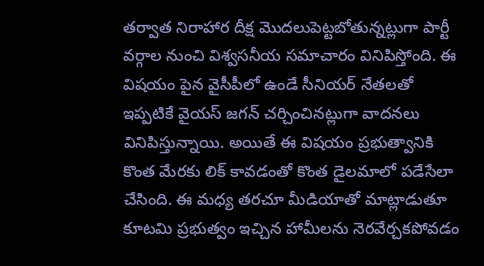తర్వాత నిరాహార దీక్ష మొదలుపెట్టబోతున్నట్లుగా పార్టీ వర్గాల నుంచి విశ్వసనీయ సమాచారం వినిపిస్తోంది. ఈ విషయం పైన వైసీపీలో ఉండే సీనియర్ నేతలతో ఇప్పటికే వైయస్ జగన్ చర్చించినట్లుగా వాదనలు వినిపిస్తున్నాయి. అయితే ఈ విషయం ప్రభుత్వానికి కొంత మేరకు లిక్ కావడంతో కొంత డైలమాలో పడేసేలా చేసింది. ఈ మధ్య తరచూ మీడియాతో మాట్లాడుతూ కూటమి ప్రభుత్వం ఇచ్చిన హామీలను నెరవేర్చకపోవడం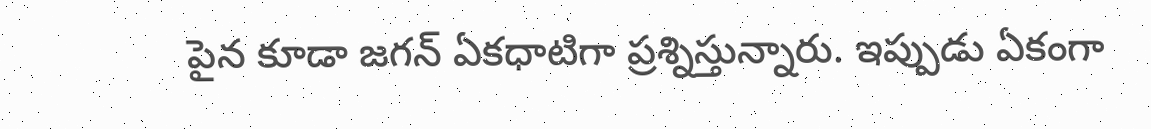పైన కూడా జగన్ ఏకధాటిగా ప్రశ్నిస్తున్నారు. ఇప్పుడు ఏకంగా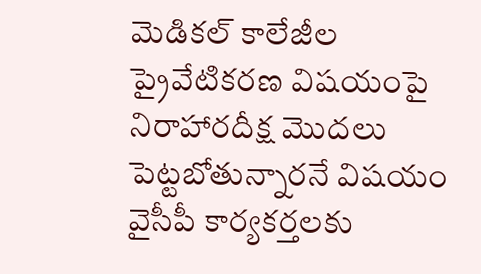మెడికల్ కాలేజీల ప్రైవేటికరణ విషయంపై నిరాహారదీక్ష మొదలు పెట్టబోతున్నారనే విషయం వైసీపీ కార్యకర్తలకు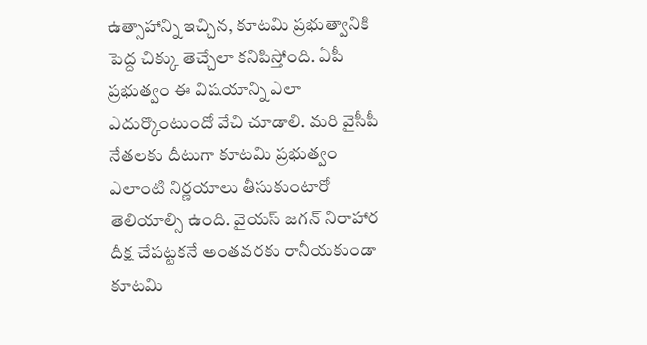ఉత్సాహాన్ని ఇచ్చిన, కూటమి ప్రభుత్వానికి పెద్ద చిక్కు తెచ్చేలా కనిపిస్తోంది. ఏపీ ప్రభుత్వం ఈ విషయాన్ని ఎలా ఎదుర్కొంటుందో వేచి చూడాలి. మరి వైసీపీ నేతలకు దీటుగా కూటమి ప్రభుత్వం ఎలాంటి నిర్ణయాలు తీసుకుంటారో తెలియాల్సి ఉంది. వైయస్ జగన్ నిరాహార దీక్ష చేపట్టకనే అంతవరకు రానీయకుండా కూటమి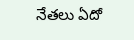నేతలు ఏదో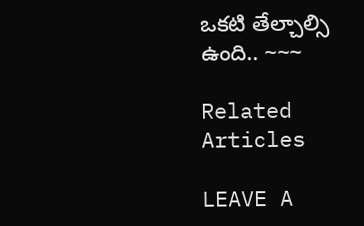ఒకటి తేల్చాల్సి ఉంది.. ~~~

Related Articles

LEAVE A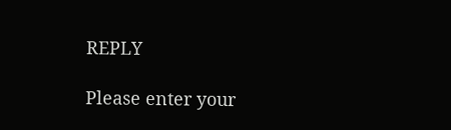REPLY

Please enter your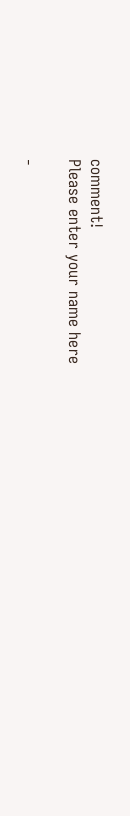comment!
Please enter your name here

-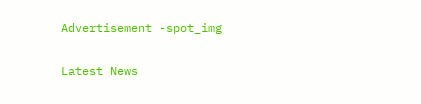Advertisement -spot_img

Latest News